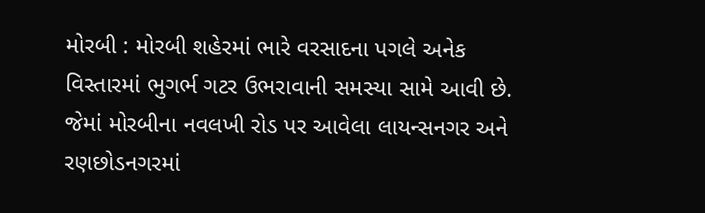મોરબી : મોરબી શહેરમાં ભારે વરસાદના પગલે અનેક વિસ્તારમાં ભુગર્ભ ગટર ઉભરાવાની સમસ્યા સામે આવી છે. જેમાં મોરબીના નવલખી રોડ પર આવેલા લાયન્સનગર અને રણછોડનગરમાં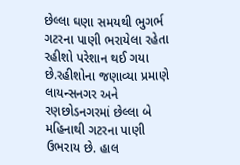છેલ્લા ઘણા સમયથી ભુગર્ભ ગટરના પાણી ભરાયેલા રહેતા રહીશો પરેશાન થઈ ગયા છે.રહીશોના જણાવ્યા પ્રમાણે લાયન્સનગર અને રણછોડનગરમાં છેલ્લા બે મહિનાથી ગટરના પાણી ઉભરાય છે. હાલ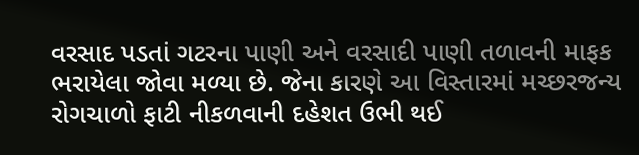વરસાદ પડતાં ગટરના પાણી અને વરસાદી પાણી તળાવની માફક ભરાયેલા જોવા મળ્યા છે. જેના કારણે આ વિસ્તારમાં મચ્છરજન્ય રોગચાળો ફાટી નીકળવાની દહેશત ઉભી થઈ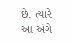છે. ત્યારે આ અંગે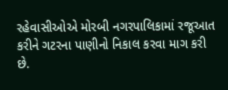રહેવાસીઓએ મોરબી નગરપાલિકામાં રજૂઆત કરીને ગટરના પાણીનો નિકાલ કરવા માગ કરી છે.